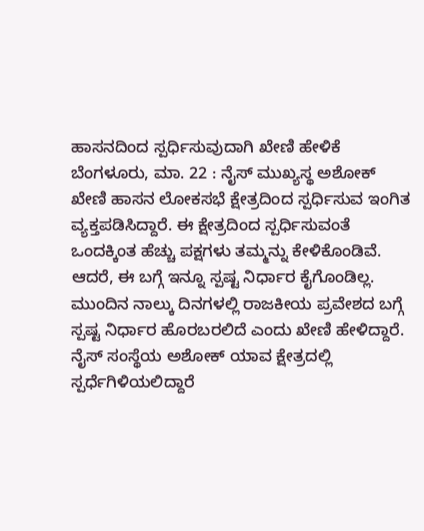ಹಾಸನದಿಂದ ಸ್ಪರ್ಧಿಸುವುದಾಗಿ ಖೇಣಿ ಹೇಳಿಕೆ
ಬೆಂಗಳೂರು, ಮಾ. 22 : ನೈಸ್ ಮುಖ್ಯಸ್ಥ ಅಶೋಕ್ ಖೇಣಿ ಹಾಸನ ಲೋಕಸಭೆ ಕ್ಷೇತ್ರದಿಂದ ಸ್ಪರ್ಧಿಸುವ ಇಂಗಿತ ವ್ಯಕ್ತಪಡಿಸಿದ್ದಾರೆ. ಈ ಕ್ಷೇತ್ರದಿಂದ ಸ್ಪರ್ಧಿಸುವಂತೆ ಒಂದಕ್ಕಿಂತ ಹೆಚ್ಚು ಪಕ್ಷಗಳು ತಮ್ಮನ್ನು ಕೇಳಿಕೊಂಡಿವೆ. ಆದರೆ, ಈ ಬಗ್ಗೆ ಇನ್ನೂ ಸ್ಪಷ್ಟ ನಿರ್ಧಾರ ಕೈಗೊಂಡಿಲ್ಲ. ಮುಂದಿನ ನಾಲ್ಕು ದಿನಗಳಲ್ಲಿ ರಾಜಕೀಯ ಪ್ರವೇಶದ ಬಗ್ಗೆ ಸ್ಪಷ್ಟ ನಿರ್ಧಾರ ಹೊರಬರಲಿದೆ ಎಂದು ಖೇಣಿ ಹೇಳಿದ್ದಾರೆ.
ನೈಸ್ ಸಂಸ್ಥೆಯ ಅಶೋಕ್ ಯಾವ ಕ್ಷೇತ್ರದಲ್ಲಿ ಸ್ಪರ್ಧೆಗಿಳಿಯಲಿದ್ದಾರೆ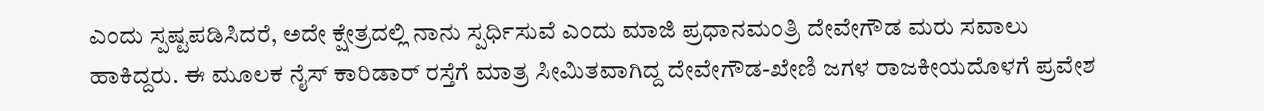ಎಂದು ಸ್ಪಷ್ಟಪಡಿಸಿದರೆ, ಅದೇ ಕ್ಷೇತ್ರದಲ್ಲಿ ನಾನು ಸ್ಪರ್ಧಿಸುವೆ ಎಂದು ಮಾಜಿ ಪ್ರಧಾನಮಂತ್ರಿ ದೇವೇಗೌಡ ಮರು ಸವಾಲು ಹಾಕಿದ್ದರು. ಈ ಮೂಲಕ ನೈಸ್ ಕಾರಿಡಾರ್ ರಸ್ತೆಗೆ ಮಾತ್ರ ಸೀಮಿತವಾಗಿದ್ದ ದೇವೇಗೌಡ-ಖೇಣಿ ಜಗಳ ರಾಜಕೀಯದೊಳಗೆ ಪ್ರವೇಶ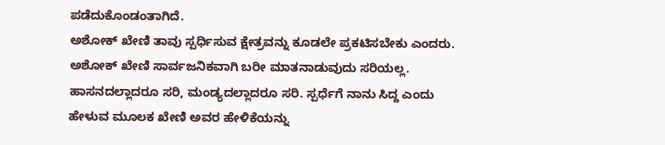ಪಡೆದುಕೊಂಡಂತಾಗಿದೆ.
ಅಶೋಕ್ ಖೇಣಿ ತಾವು ಸ್ಪರ್ಧಿಸುವ ಕ್ಷೇತ್ರವನ್ನು ಕೂಡಲೇ ಪ್ರಕಟಿಸಬೇಕು ಎಂದರು. ಅಶೋಕ್ ಖೇಣಿ ಸಾರ್ವಜನಿಕವಾಗಿ ಬರೀ ಮಾತನಾಡುವುದು ಸರಿಯಲ್ಲ. ಹಾಸನದಲ್ಲಾದರೂ ಸರಿ, ಮಂಡ್ಯದಲ್ಲಾದರೂ ಸರಿ. ಸ್ಪರ್ಧೆಗೆ ನಾನು ಸಿದ್ದ ಎಂದು ಹೇಳುವ ಮೂಲಕ ಖೇಣಿ ಅವರ ಹೇಳಿಕೆಯನ್ನು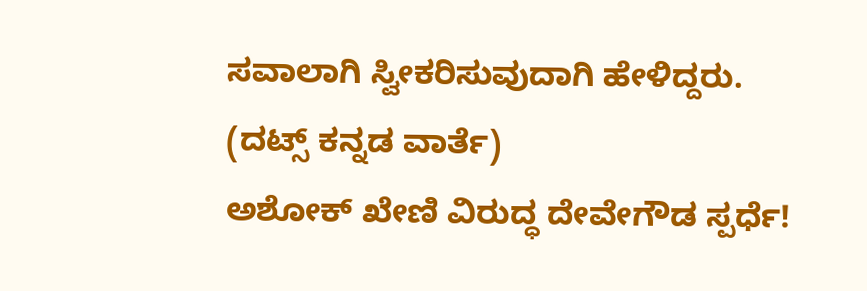ಸವಾಲಾಗಿ ಸ್ವೀಕರಿಸುವುದಾಗಿ ಹೇಳಿದ್ದರು.
(ದಟ್ಸ್ ಕನ್ನಡ ವಾರ್ತೆ)
ಅಶೋಕ್ ಖೇಣಿ ವಿರುದ್ಧ ದೇವೇಗೌಡ ಸ್ಪರ್ಧೆ!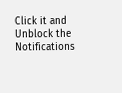Click it and Unblock the Notifications